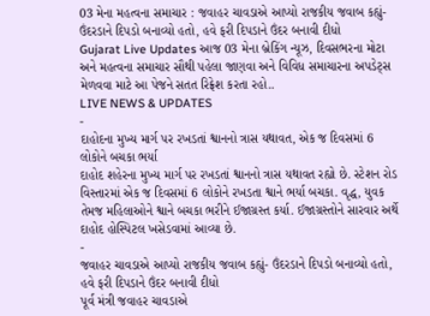03 મેના મહત્વના સમાચાર : જવાહર ચાવડાએ આપ્યો રાજકીય જવાબ કહ્યું- ઉંદરડાને દિપડો બનાવ્યો હતો, હવે ફરી દિપડાને ઉંદર બનાવી દીધો
Gujarat Live Updates આજ 03 મેના બ્રેકિંગ ન્યૂઝ, દિવસભરના મોટા અને મહત્વના સમાચાર સૌથી પહેલા જાણવા અને વિવિધ સમાચારના અપડેટ્સ મેળવવા માટે આ પેજને સતત રિફ્રેશ કરતા રહો..
LIVE NEWS & UPDATES
-
દાહોદના મુખ્ય માર્ગ પર રખડતાં શ્વાનનો ત્રાસ યથાવત, એક જ દિવસમાં 6 લોકોને બચકા ભર્યા
દાહોદ શહેરના મુખ્ય માર્ગ પર રખડતાં શ્વાનનો ત્રાસ યથાવત રહ્યો છે. સ્ટેશન રોડ વિસ્તારમાં એક જ દિવસમાં 6 લોકોને રખડતા શ્વાને ભર્યા બચકા. વૃદ્ધ, યુવક તેમજ મહિલાઓને શ્વાને બચકા ભરીને ઈજાગ્રસ્ત કર્યા. ઈજાગ્રસ્તોને સારવાર અર્થે દાહોદ હોસ્પિટલ ખસેડવામાં આવ્યા છે.
-
જવાહર ચાવડાએ આપ્યો રાજકીય જવાબ કહ્યું- ઉંદરડાને દિપડો બનાવ્યો હતો, હવે ફરી દિપડાને ઉંદર બનાવી દીધો
પૂર્વ મંત્રી જવાહર ચાવડાએ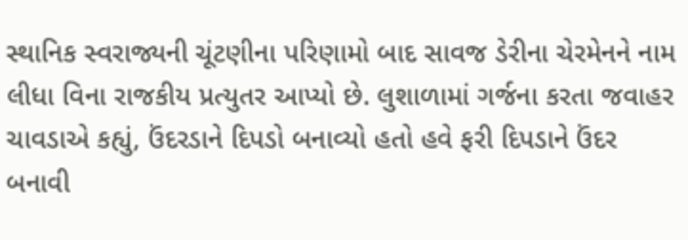સ્થાનિક સ્વરાજ્યની ચૂંટણીના પરિણામો બાદ સાવજ ડેરીના ચેરમેનને નામ લીધા વિના રાજકીય પ્રત્યુતર આપ્યો છે. લુશાળામાં ગર્જના કરતા જવાહર ચાવડાએ કહ્યું, ઉંદરડાને દિપડો બનાવ્યો હતો હવે ફરી દિપડાને ઉંદર બનાવી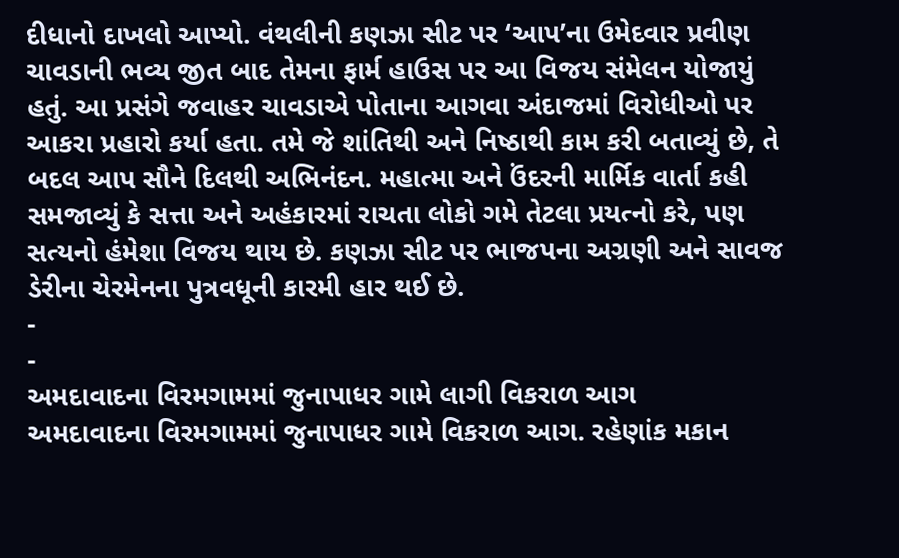દીધાનો દાખલો આપ્યો. વંથલીની કણઝા સીટ પર ‘આપ’ના ઉમેદવાર પ્રવીણ ચાવડાની ભવ્ય જીત બાદ તેમના ફાર્મ હાઉસ પર આ વિજય સંમેલન યોજાયું હતું. આ પ્રસંગે જવાહર ચાવડાએ પોતાના આગવા અંદાજમાં વિરોધીઓ પર આકરા પ્રહારો કર્યા હતા. તમે જે શાંતિથી અને નિષ્ઠાથી કામ કરી બતાવ્યું છે, તે બદલ આપ સૌને દિલથી અભિનંદન. મહાત્મા અને ઉંદરની માર્મિક વાર્તા કહી સમજાવ્યું કે સત્તા અને અહંકારમાં રાચતા લોકો ગમે તેટલા પ્રયત્નો કરે, પણ સત્યનો હંમેશા વિજય થાય છે. કણઝા સીટ પર ભાજપના અગ્રણી અને સાવજ ડેરીના ચેરમેનના પુત્રવધૂની કારમી હાર થઈ છે.
-
-
અમદાવાદના વિરમગામમાં જુનાપાધર ગામે લાગી વિકરાળ આગ
અમદાવાદના વિરમગામમાં જુનાપાધર ગામે વિકરાળ આગ. રહેણાંક મકાન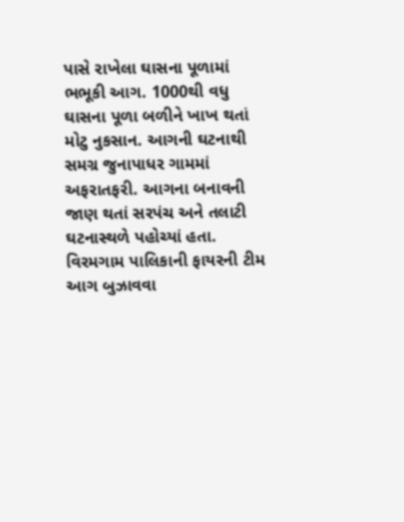પાસે રાખેલા ઘાસના પૂળામાં ભભૂકી આગ. 1000થી વધુ ઘાસના પૂળા બળીને ખાખ થતાં મોટુ નુકસાન. આગની ઘટનાથી સમગ્ર જુનાપાધર ગામમાં અફરાતફરી. આગના બનાવની જાણ થતાં સરપંચ અને તલાટી ઘટનાસ્થળે પહોચ્યાં હતા. વિરમગામ પાલિકાની ફાયરની ટીમ આગ બુઝાવવા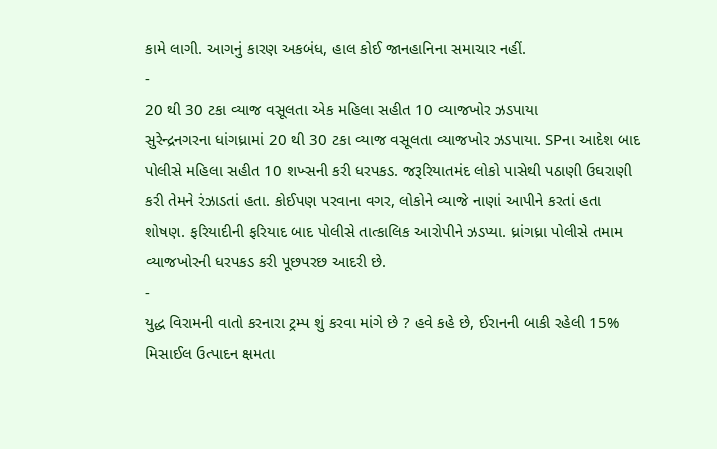કામે લાગી. આગનું કારણ અકબંધ, હાલ કોઈ જાનહાનિના સમાચાર નહીં.
-
20 થી 30 ટકા વ્યાજ વસૂલતા એક મહિલા સહીત 10 વ્યાજખોર ઝડપાયા
સુરેન્દ્રનગરના ધાંગધ્રામાં 20 થી 30 ટકા વ્યાજ વસૂલતા વ્યાજખોર ઝડપાયા. SPના આદેશ બાદ પોલીસે મહિલા સહીત 10 શખ્સની કરી ધરપકડ. જરૂરિયાતમંદ લોકો પાસેથી પઠાણી ઉઘરાણી કરી તેમને રંઝાડતાં હતા. કોઈપણ પરવાના વગર, લોકોને વ્યાજે નાણાં આપીને કરતાં હતા શોષણ. ફરિયાદીની ફરિયાદ બાદ પોલીસે તાત્કાલિક આરોપીને ઝડપ્યા. ધ્રાંગધ્રા પોલીસે તમામ વ્યાજખોરની ધરપકડ કરી પૂછપરછ આદરી છે.
-
યુદ્ધ વિરામની વાતો કરનારા ટ્રમ્પ શું કરવા માંગે છે ? હવે કહે છે, ઈરાનની બાકી રહેલી 15% મિસાઈલ ઉત્પાદન ક્ષમતા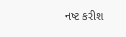નષ્ટ કરીશ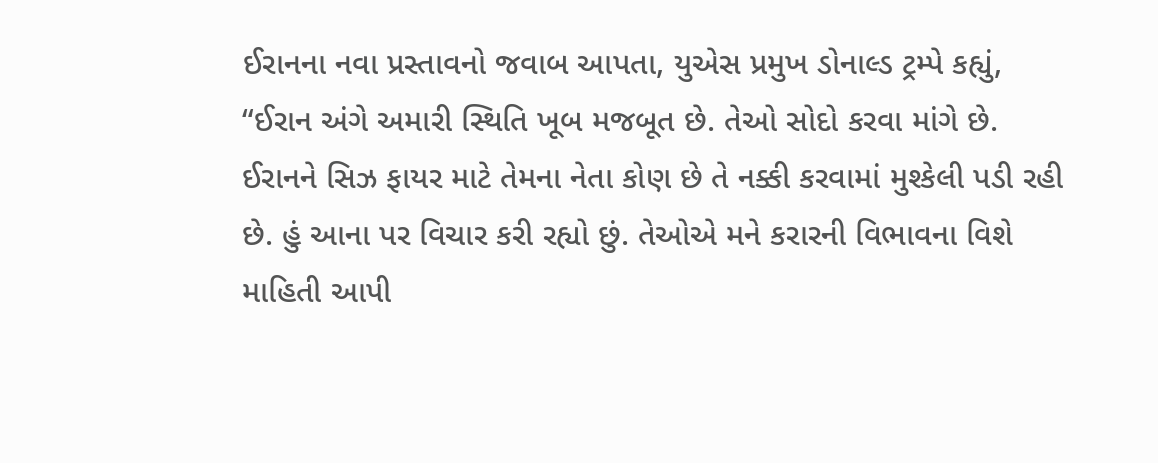ઈરાનના નવા પ્રસ્તાવનો જવાબ આપતા, યુએસ પ્રમુખ ડોનાલ્ડ ટ્રમ્પે કહ્યું, “ઈરાન અંગે અમારી સ્થિતિ ખૂબ મજબૂત છે. તેઓ સોદો કરવા માંગે છે. ઈરાનને સિઝ ફાયર માટે તેમના નેતા કોણ છે તે નક્કી કરવામાં મુશ્કેલી પડી રહી છે. હું આના પર વિચાર કરી રહ્યો છું. તેઓએ મને કરારની વિભાવના વિશે માહિતી આપી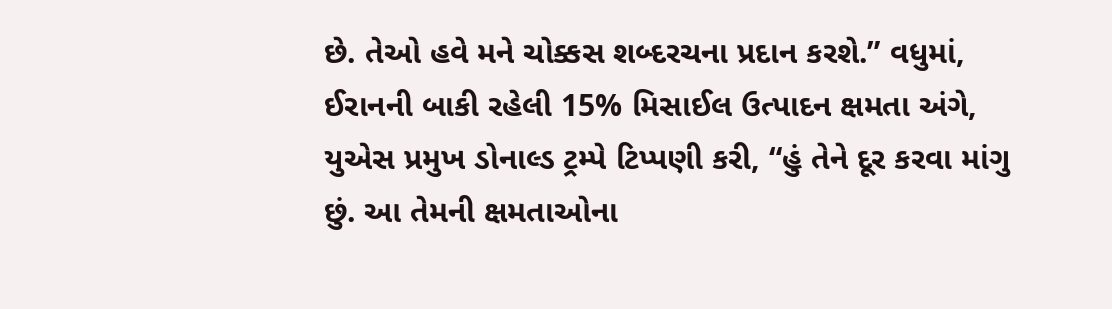છે. તેઓ હવે મને ચોક્કસ શબ્દરચના પ્રદાન કરશે.” વધુમાં, ઈરાનની બાકી રહેલી 15% મિસાઈલ ઉત્પાદન ક્ષમતા અંગે, યુએસ પ્રમુખ ડોનાલ્ડ ટ્રમ્પે ટિપ્પણી કરી, “હું તેને દૂર કરવા માંગુ છું. આ તેમની ક્ષમતાઓના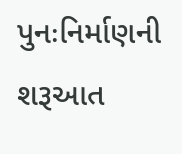પુનઃનિર્માણની શરૂઆત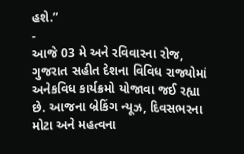હશે.”
-
આજે 03 મે અને રવિવારના રોજ, ગુજરાત સહીત દેશના વિવિધ રાજ્યોમાં અનેકવિધ કાર્યક્રમો યોજાવા જઈ રહ્યા છે. આજના બ્રેકિંગ ન્યૂઝ, દિવસભરના મોટા અને મહત્વના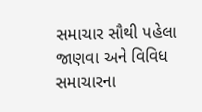સમાચાર સૌથી પહેલા જાણવા અને વિવિધ સમાચારના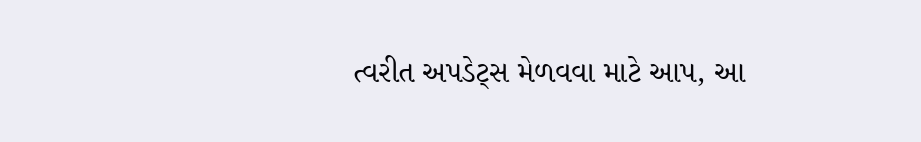ત્વરીત અપડેટ્સ મેળવવા માટે આપ, આ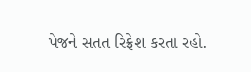પેજને સતત રિફ્રેશ કરતા રહો.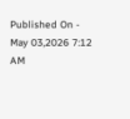Published On - May 03,2026 7:12 AM